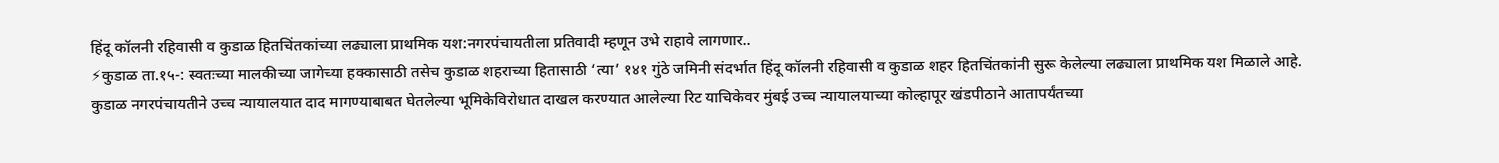हिंदू कॉलनी रहिवासी व कुडाळ हितचिंतकांच्या लढ्याला प्राथमिक यश:नगरपंचायतीला प्रतिवादी म्हणून उभे राहावे लागणार..
⚡कुडाळ ता.१५-: स्वतःच्या मालकीच्या जागेच्या हक्कासाठी तसेच कुडाळ शहराच्या हितासाठी ‘त्या’ १४१ गुंठे जमिनी संदर्भात हिंदू कॉलनी रहिवासी व कुडाळ शहर हितचिंतकांनी सुरू केलेल्या लढ्याला प्राथमिक यश मिळाले आहे. कुडाळ नगरपंचायतीने उच्च न्यायालयात दाद मागण्याबाबत घेतलेल्या भूमिकेविरोधात दाखल करण्यात आलेल्या रिट याचिकेवर मुंबई उच्च न्यायालयाच्या कोल्हापूर खंडपीठाने आतापर्यंतच्या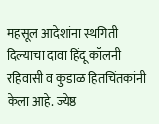महसूल आदेशांना स्थगिती दिल्याचा दावा हिंदू कॉलनी रहिवासी व कुडाळ हितचिंतकांनी केला आहे. ज्येष्ठ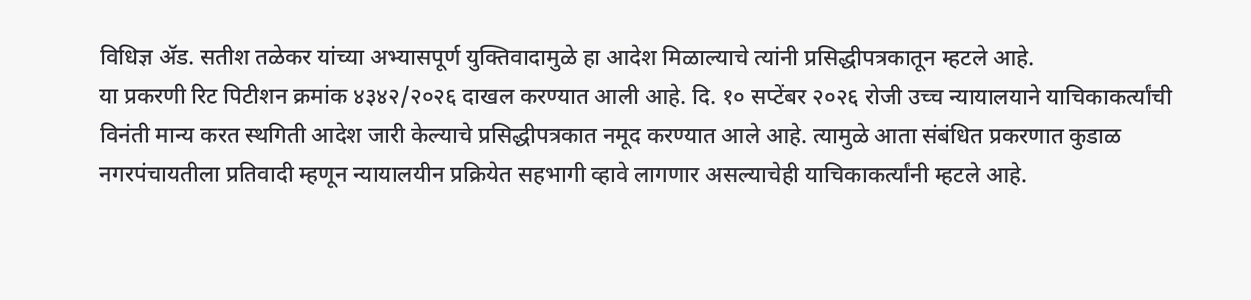विधिज्ञ ॲड. सतीश तळेकर यांच्या अभ्यासपूर्ण युक्तिवादामुळे हा आदेश मिळाल्याचे त्यांनी प्रसिद्धीपत्रकातून म्हटले आहे.
या प्रकरणी रिट पिटीशन क्रमांक ४३४२/२०२६ दाखल करण्यात आली आहे. दि. १० सप्टेंबर २०२६ रोजी उच्च न्यायालयाने याचिकाकर्त्यांची विनंती मान्य करत स्थगिती आदेश जारी केल्याचे प्रसिद्धीपत्रकात नमूद करण्यात आले आहे. त्यामुळे आता संबंधित प्रकरणात कुडाळ नगरपंचायतीला प्रतिवादी म्हणून न्यायालयीन प्रक्रियेत सहभागी व्हावे लागणार असल्याचेही याचिकाकर्त्यांनी म्हटले आहे.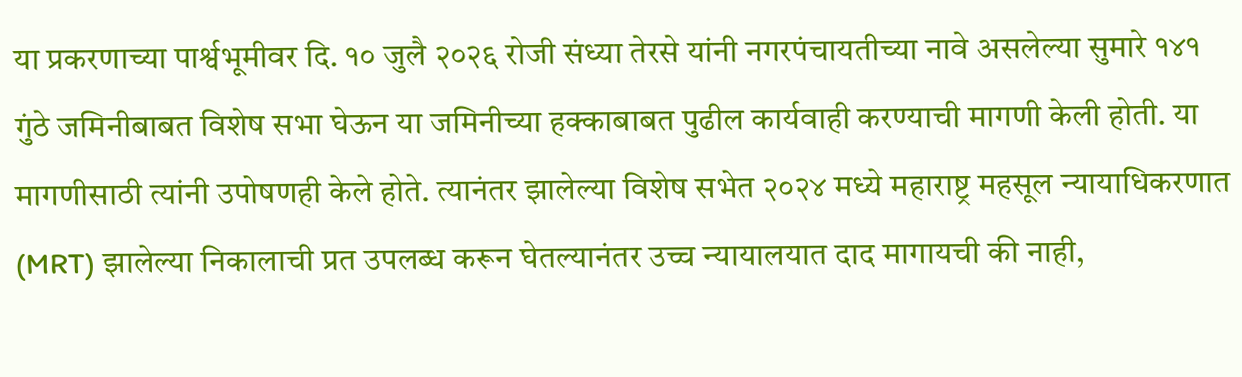या प्रकरणाच्या पार्श्वभूमीवर दि. १० जुलै २०२६ रोजी संध्या तेरसे यांनी नगरपंचायतीच्या नावे असलेल्या सुमारे १४१ गुंठे जमिनीबाबत विशेष सभा घेऊन या जमिनीच्या हक्काबाबत पुढील कार्यवाही करण्याची मागणी केली होती. या मागणीसाठी त्यांनी उपोषणही केले होते. त्यानंतर झालेल्या विशेष सभेत २०२४ मध्ये महाराष्ट्र महसूल न्यायाधिकरणात (MRT) झालेल्या निकालाची प्रत उपलब्ध करून घेतल्यानंतर उच्च न्यायालयात दाद मागायची की नाही,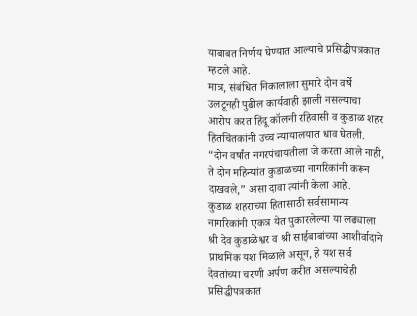याबाबत निर्णय घेण्यात आल्याचे प्रसिद्धीपत्रकात म्हटले आहे.
मात्र, संबंधित निकालाला सुमारे दोन वर्षे उलटूनही पुढील कार्यवाही झाली नसल्याचा आरोप करत हिंदू कॉलनी रहिवासी व कुडाळ शहर हितचिंतकांनी उच्च न्यायालयात धाव घेतली. “दोन वर्षांत नगरपंचायतीला जे करता आले नाही, ते दोन महिन्यांत कुडाळच्या नागरिकांनी करून दाखवले,” असा दावा त्यांनी केला आहे.
कुडाळ शहराच्या हितासाठी सर्वसामान्य नागरिकांनी एकत्र येत पुकारलेल्या या लढ्याला श्री देव कुडाळेश्वर व श्री साईबाबांच्या आशीर्वादाने प्राथमिक यश मिळाले असून, हे यश सर्व देवतांच्या चरणी अर्पण करीत असल्याचेही प्रसिद्धीपत्रकात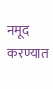नमूद करण्यात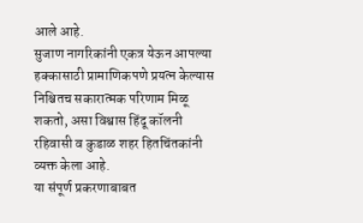आले आहे.
सुजाण नागरिकांनी एकत्र येऊन आपल्या हक्कासाठी प्रामाणिकपणे प्रयत्न केल्यास निश्चितच सकारात्मक परिणाम मिळू शकतो, असा विश्वास हिंदू कॉलनी रहिवासी व कुडाळ शहर हितचिंतकांनी व्यक्त केला आहे.
या संपूर्ण प्रकरणाबाबत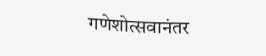गणेशोत्सवानंतर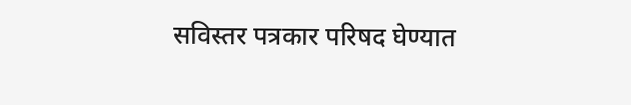सविस्तर पत्रकार परिषद घेण्यात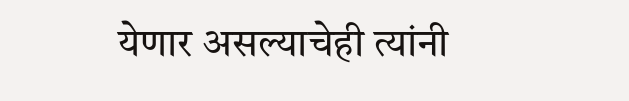येणार असल्याचेही त्यांनी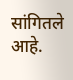सांगितले आहे.